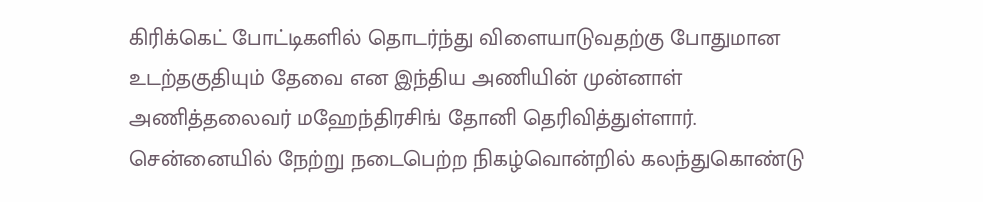கிரிக்கெட் போட்டிகளில் தொடர்ந்து விளையாடுவதற்கு போதுமான உடற்தகுதியும் தேவை என இந்திய அணியின் முன்னாள் அணித்தலைவர் மஹேந்திரசிங் தோனி தெரிவித்துள்ளார்.
சென்னையில் நேற்று நடைபெற்ற நிகழ்வொன்றில் கலந்துகொண்டு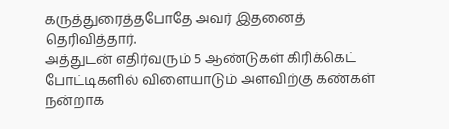கருத்துரைத்தபோதே அவர் இதனைத் தெரிவித்தார்.
அத்துடன் எதிர்வரும் 5 ஆண்டுகள் கிரிக்கெட் போட்டிகளில் விளையாடும் அளவிற்கு கண்கள் நன்றாக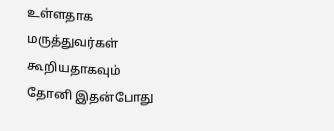உள்ளதாக மருத்துவர்கள் கூறியதாகவும் தோனி இதன்போது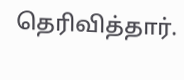தெரிவித்தார்.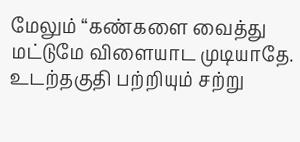மேலும் “கண்களை வைத்து மட்டுமே விளையாட முடியாதே. உடற்தகுதி பற்றியும் சற்று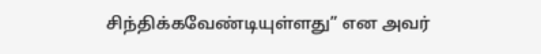சிந்திக்கவேண்டியுள்ளது” என அவர்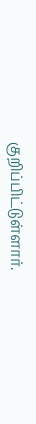குறிப்பிட்டுள்ளார்.